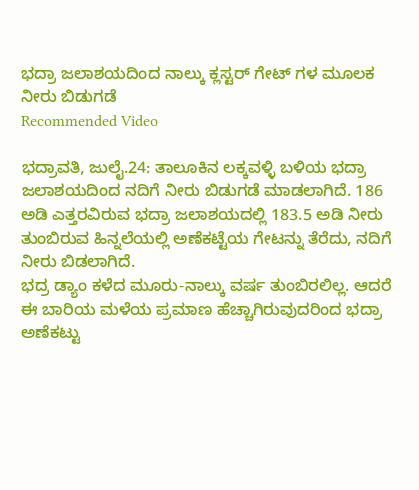ಭದ್ರಾ ಜಲಾಶಯದಿಂದ ನಾಲ್ಕು ಕ್ಲಸ್ಟರ್ ಗೇಟ್ ಗಳ ಮೂಲಕ ನೀರು ಬಿಡುಗಡೆ
Recommended Video

ಭದ್ರಾವತಿ, ಜುಲೈ.24: ತಾಲೂಕಿನ ಲಕ್ಕವಳ್ಳಿ ಬಳಿಯ ಭದ್ರಾ ಜಲಾಶಯದಿಂದ ನದಿಗೆ ನೀರು ಬಿಡುಗಡೆ ಮಾಡಲಾಗಿದೆ. 186 ಅಡಿ ಎತ್ತರವಿರುವ ಭದ್ರಾ ಜಲಾಶಯದಲ್ಲಿ 183.5 ಅಡಿ ನೀರು ತುಂಬಿರುವ ಹಿನ್ನಲೆಯಲ್ಲಿ ಅಣೆಕಟ್ಟೆಯ ಗೇಟನ್ನು ತೆರೆದು, ನದಿಗೆ ನೀರು ಬಿಡಲಾಗಿದೆ.
ಭದ್ರ ಡ್ಯಾಂ ಕಳೆದ ಮೂರು-ನಾಲ್ಕು ವರ್ಷ ತುಂಬಿರಲಿಲ್ಲ. ಆದರೆ ಈ ಬಾರಿಯ ಮಳೆಯ ಪ್ರಮಾಣ ಹೆಚ್ಚಾಗಿರುವುದರಿಂದ ಭದ್ರಾ ಅಣೆಕಟ್ಟು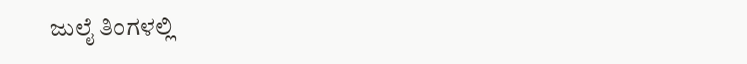ಜುಲೈ ತಿಂಗಳಲ್ಲಿ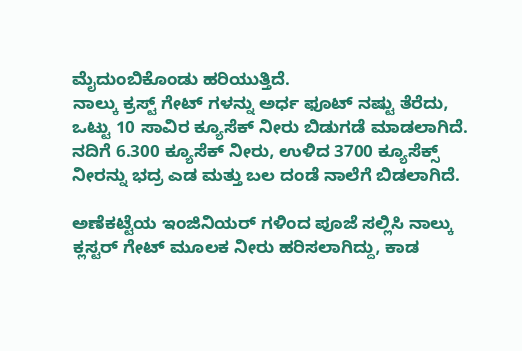ಮೈದುಂಬಿಕೊಂಡು ಹರಿಯುತ್ತಿದೆ.
ನಾಲ್ಕು ಕ್ರಸ್ಟ್ ಗೇಟ್ ಗಳನ್ನು ಅರ್ಧ ಫೂಟ್ ನಷ್ಟು ತೆರೆದು, ಒಟ್ಟು 10 ಸಾವಿರ ಕ್ಯೂಸೆಕ್ ನೀರು ಬಿಡುಗಡೆ ಮಾಡಲಾಗಿದೆ. ನದಿಗೆ 6.300 ಕ್ಯೂಸೆಕ್ ನೀರು, ಉಳಿದ 3700 ಕ್ಯೂಸೆಕ್ಸ್ ನೀರನ್ನು ಭದ್ರ ಎಡ ಮತ್ತು ಬಲ ದಂಡೆ ನಾಲೆಗೆ ಬಿಡಲಾಗಿದೆ.

ಅಣೆಕಟ್ಟೆಯ ಇಂಜಿನಿಯರ್ ಗಳಿಂದ ಪೂಜೆ ಸಲ್ಲಿಸಿ ನಾಲ್ಕು ಕ್ಲಸ್ಟರ್ ಗೇಟ್ ಮೂಲಕ ನೀರು ಹರಿಸಲಾಗಿದ್ದು, ಕಾಡ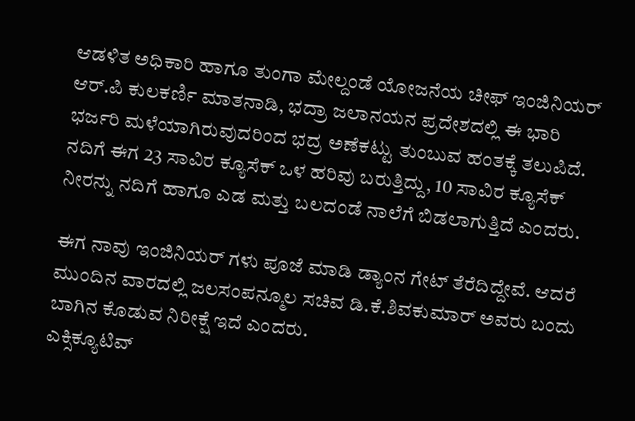ಆಡಳಿತ ಅಧಿಕಾರಿ ಹಾಗೂ ತುಂಗಾ ಮೇಲ್ದಂಡೆ ಯೋಜನೆಯ ಚೀಫ್ ಇಂಜಿನಿಯರ್ ಆರ್.ಪಿ ಕುಲಕರ್ಣಿ ಮಾತನಾಡಿ, ಭದ್ರಾ ಜಲಾನಯನ ಪ್ರದೇಶದಲ್ಲಿ ಈ ಭಾರಿ ಭರ್ಜರಿ ಮಳೆಯಾಗಿರುವುದರಿಂದ ಭದ್ರ ಅಣೆಕಟ್ಟು ತುಂಬುವ ಹಂತಕ್ಕೆ ತಲುಪಿದೆ.
ನದಿಗೆ ಈಗ 23 ಸಾವಿರ ಕ್ಯೂಸೆಕ್ ಒಳ ಹರಿವು ಬರುತ್ತಿದ್ದು, 10 ಸಾವಿರ ಕ್ಯೂಸೆಕ್ ನೀರನ್ನು ನದಿಗೆ ಹಾಗೂ ಎಡ ಮತ್ತು ಬಲದಂಡೆ ನಾಲೆಗೆ ಬಿಡಲಾಗುತ್ತಿದೆ ಎಂದರು.

ಈಗ ನಾವು ಇಂಜಿನಿಯರ್ ಗಳು ಪೂಜೆ ಮಾಡಿ ಡ್ಯಾಂನ ಗೇಟ್ ತೆರೆದಿದ್ದೇವೆ. ಆದರೆ ಮುಂದಿನ ವಾರದಲ್ಲಿ ಜಲಸಂಪನ್ಮೂಲ ಸಚಿವ ಡಿ.ಕೆ.ಶಿವಕುಮಾರ್ ಅವರು ಬಂದು ಬಾಗಿನ ಕೊಡುವ ನಿರೀಕ್ಷೆ ಇದೆ ಎಂದರು.
ಎಕ್ಸಿಕ್ಯೂಟಿವ್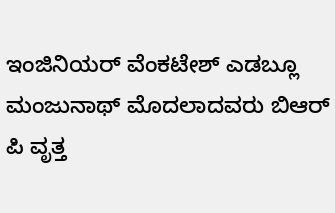ಇಂಜಿನಿಯರ್ ವೆಂಕಟೇಶ್ ಎಡಬ್ಲೂ ಮಂಜುನಾಥ್ ಮೊದಲಾದವರು ಬಿಆರ್ ಪಿ ವೃತ್ತ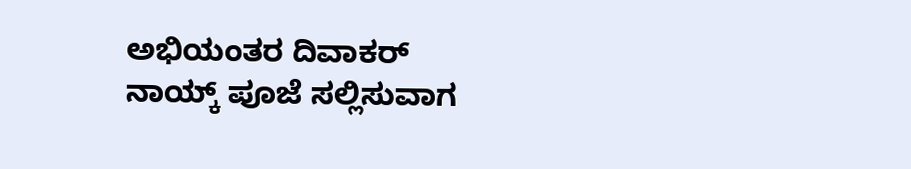ಅಭಿಯಂತರ ದಿವಾಕರ್ ನಾಯ್ಕ್ ಪೂಜೆ ಸಲ್ಲಿಸುವಾಗ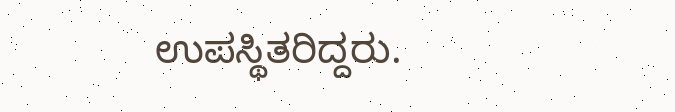ಉಪಸ್ಥಿತರಿದ್ದರು.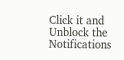Click it and Unblock the Notifications